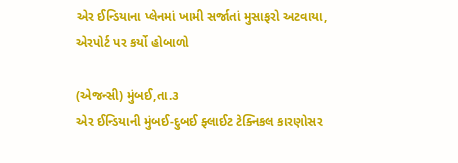એર ઈન્ડિયાના પ્લેનમાં ખામી સર્જાતાં મુસાફરો અટવાયા, એરપોર્ટ પર કર્યો હોબાળો

(એજન્સી) મુંબઈ,તા.૩
એર ઈન્ડિયાની મુંબઈ-દુબઈ ફ્લાઈટ ટેક્નિકલ કારણોસર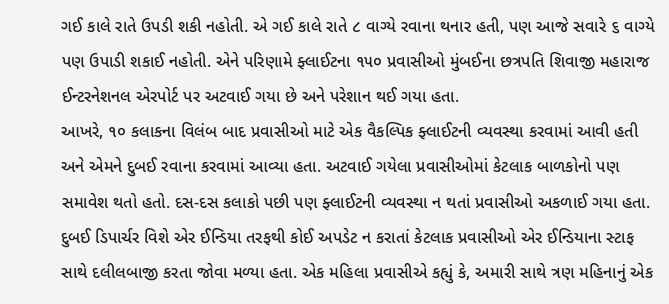ગઈ કાલે રાતે ઉપડી શકી નહોતી. એ ગઈ કાલે રાતે ૮ વાગ્યે રવાના થનાર હતી, પણ આજે સવારે ૬ વાગ્યે પણ ઉપાડી શકાઈ નહોતી. એને પરિણામે ફ્લાઈટના ૧૫૦ પ્રવાસીઓ મુંબઈના છત્રપતિ શિવાજી મહારાજ ઈન્ટરનેશનલ એરપોર્ટ પર અટવાઈ ગયા છે અને પરેશાન થઈ ગયા હતા.
આખરે, ૧૦ કલાકના વિલંબ બાદ પ્રવાસીઓ માટે એક વૈકલ્પિક ફ્લાઈટની વ્યવસ્થા કરવામાં આવી હતી અને એમને દુબઈ રવાના કરવામાં આવ્યા હતા. અટવાઈ ગયેલા પ્રવાસીઓમાં કેટલાક બાળકોનો પણ સમાવેશ થતો હતો. દસ-દસ કલાકો પછી પણ ફ્લાઈટની વ્યવસ્થા ન થતાં પ્રવાસીઓ અકળાઈ ગયા હતા. દુબઈ ડિપાર્ચર વિશે એર ઈન્ડિયા તરફથી કોઈ અપડેટ ન કરાતાં કેટલાક પ્રવાસીઓ એર ઈન્ડિયાના સ્ટાફ સાથે દલીલબાજી કરતા જોવા મળ્યા હતા. એક મહિલા પ્રવાસીએ કહ્યું કે, અમારી સાથે ત્રણ મહિનાનું એક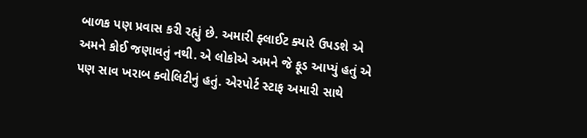બાળક પણ પ્રવાસ કરી રહ્યું છે. અમારી ફ્લાઈટ ક્યારે ઉપડશે એ અમને કોઈ જણાવતું નથી. એ લોકોએ અમને જે ફૂડ આપ્યું હતું એ પણ સાવ ખરાબ ક્વોલિટીનું હતું. એરપોર્ટ સ્ટાફ અમારી સાથે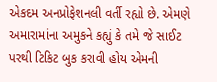એકદમ અનપ્રોફેશનલી વર્તી રહ્યો છે. એમણે અમારામાંના અમુકને કહ્યું કે તમે જે સાઈટ પરથી ટિકિટ બુક કરાવી હોય એમની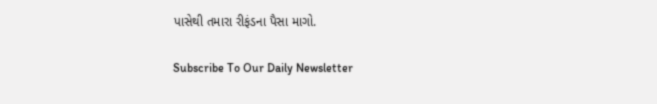પાસેથી તમારા રીફંડના પૈસા માગો.

Subscribe To Our Daily Newsletter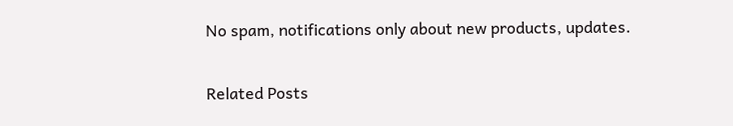No spam, notifications only about new products, updates.

Related Posts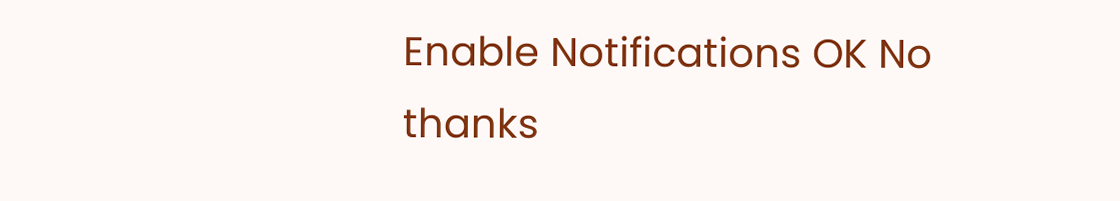Enable Notifications OK No thanks